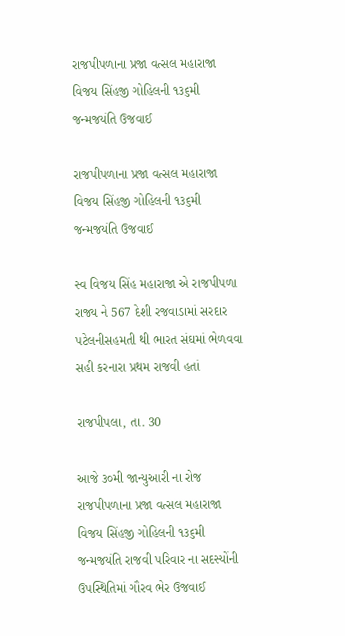રાજપીપળાના પ્રજા વત્સલ મહારાજા વિજય સિંહજી ગોહિલની ૧૩૬મી જન્મજયંતિ ઉજવાઈ

રાજપીપળાના પ્રજા વત્સલ મહારાજા વિજય સિંહજી ગોહિલની ૧૩૬મી જન્મજયંતિ ઉજવાઈ

સ્વ વિજય સિંહ મહારાજા એ રાજપીપળા રાજ્ય ને 567 દેશી રજવાડામાં સરદાર પટેલનીસહમતી થી ભારત સંઘમાં ભેળવવા સહી કરનારા પ્રથમ રાજવી હતાં

રાજપીપલા, તા. 30

આજે ૩૦મી જાન્યુઆરી ના રોજ રાજપીપળાના પ્રજા વત્સલ મહારાજા વિજય સિંહજી ગોહિલની ૧૩૬મી જન્મજયંતિ રાજવી પરિવાર ના સદસ્યોંની ઉપસ્થિતિમાં ગૌરવ ભેર ઉજવાઈ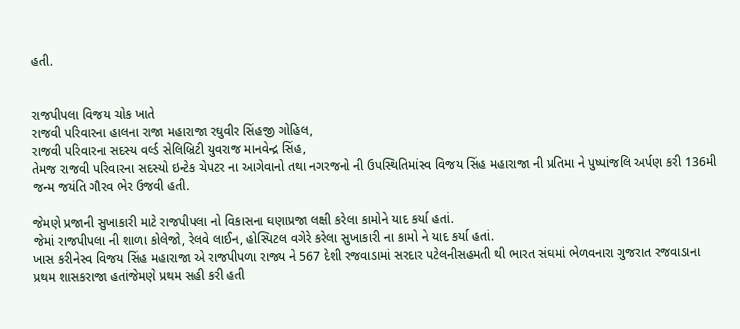હતી.


રાજપીપલા વિજય ચોક ખાતે
રાજવી પરિવારના હાલના રાજા મહારાજા રઘુવીર સિંહજી ગોહિલ,
રાજવી પરિવારના સદસ્ય વર્લ્ડ સેલિબ્રિટી યુવરાજ માનવેન્દ્ર સિંહ,
તેમજ રાજવી પરિવારના સદસ્યો ઇન્ટેક ચેપટર ના આગેવાનો તથા નગરજનો ની ઉપસ્થિતિમાંસ્વ વિજય સિંહ મહારાજા ની પ્રતિમા ને પુષ્પાંજલિ અર્પણ કરી 136મી જન્મ જયંતિ ગૌરવ ભેર ઉજવી હતી.

જેમણે પ્રજાની સુખાકારી માટે રાજપીપલા નો વિકાસના ઘણાપ્રજા લક્ષી કરેલા કામોને યાદ કર્યા હતાં.
જેમાં રાજપીપલા ની શાળા કોલેજો, રેલવે લાઈન, હોસ્પિટલ વગેરે કરેલા સુખાકારી ના કામો ને યાદ કર્યા હતાં.
ખાસ કરીનેસ્વ વિજય સિંહ મહારાજા એ રાજપીપળા રાજ્ય ને 567 દેશી રજવાડામાં સરદાર પટેલનીસહમતી થી ભારત સંઘમાં ભેળવનારા ગુજરાત રજવાડાના પ્રથમ શાસકરાજા હતાંજેમણે પ્રથમ સહી કરી હતી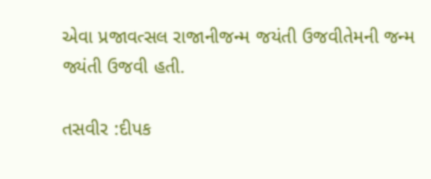એવા પ્રજાવત્સલ રાજાનીજન્મ જયંતી ઉજવીતેમની જન્મ જ્યંતી ઉજવી હતી.

તસવીર :દીપક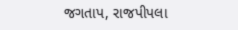જગતાપ, રાજપીપલા